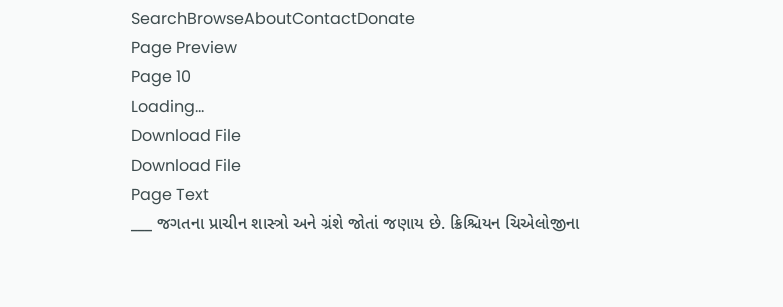SearchBrowseAboutContactDonate
Page Preview
Page 10
Loading...
Download File
Download File
Page Text
___ જગતના પ્રાચીન શાસ્ત્રો અને ગ્રંશે જોતાં જણાય છે. ક્રિશ્ચિયન ચિએલોજીના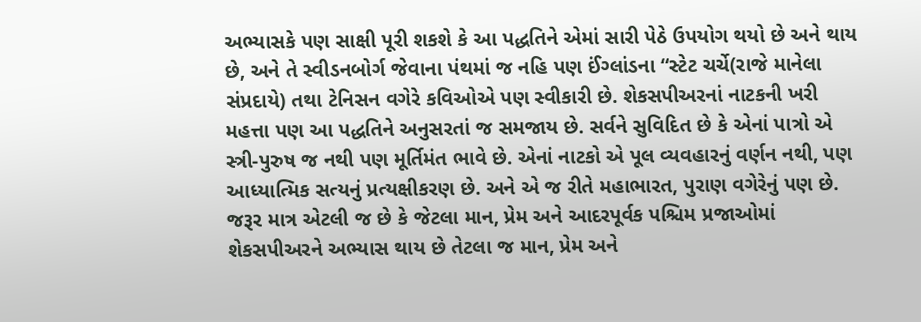અભ્યાસકે પણ સાક્ષી પૂરી શકશે કે આ પદ્ધતિને એમાં સારી પેઠે ઉપયોગ થયો છે અને થાય છે, અને તે સ્વીડનબોર્ગ જેવાના પંથમાં જ નહિ પણ ઈંગ્લાંડના “સ્ટેટ ચર્ચે(રાજે માનેલા સંપ્રદાયે) તથા ટેનિસન વગેરે કવિઓએ પણ સ્વીકારી છે. શેકસપીઅરનાં નાટકની ખરી મહત્તા પણ આ પદ્ધતિને અનુસરતાં જ સમજાય છે. સર્વને સુવિદિત છે કે એનાં પાત્રો એ સ્ત્રી-પુરુષ જ નથી પણ મૂર્તિમંત ભાવે છે. એનાં નાટકો એ પૂલ વ્યવહારનું વર્ણન નથી, પણ આધ્યાત્મિક સત્યનું પ્રત્યક્ષીકરણ છે. અને એ જ રીતે મહાભારત, પુરાણ વગેરેનું પણ છે. જરૂર માત્ર એટલી જ છે કે જેટલા માન, પ્રેમ અને આદરપૂર્વક પશ્ચિમ પ્રજાઓમાં શેકસપીઅરને અભ્યાસ થાય છે તેટલા જ માન, પ્રેમ અને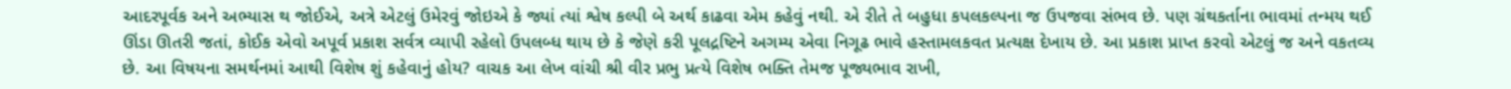આદરપૂર્વક અને અભ્યાસ થ જોઈએ, અત્રે એટલું ઉમેરવું જોઇએ કે જ્યાં ત્યાં શ્વેષ કલ્પી બે અર્થ કાઢવા એમ કહેવું નથી. એ રીતે તે બહુધા કપલકલ્પના જ ઉપજવા સંભવ છે. પણ ગ્રંથકર્તાના ભાવમાં તન્મય થઈ ઊંડા ઊતરી જતાં, કોઈક એવો અપૂર્વ પ્રકાશ સર્વત્ર વ્યાપી રહેલો ઉપલબ્ધ થાય છે કે જેણે કરી પૂલદ્રષ્ટિને અગમ્ય એવા નિગૂઢ ભાવે હસ્તામલકવત પ્રત્યક્ષ દેખાય છે. આ પ્રકાશ પ્રાપ્ત કરવો એટલું જ અને વકતવ્ય છે. આ વિષયના સમર્થનમાં આથી વિશેષ શું કહેવાનું હોય? વાચક આ લેખ વાંચી શ્રી વીર પ્રભુ પ્રત્યે વિશેષ ભક્તિ તેમજ પૂજ્યભાવ રાખી,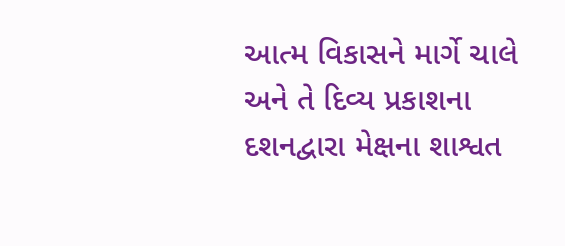આત્મ વિકાસને માર્ગે ચાલે અને તે દિવ્ય પ્રકાશના દશનદ્વારા મેક્ષના શાશ્વત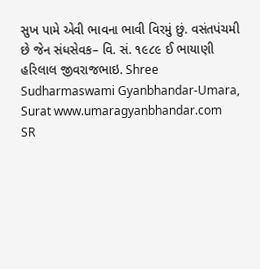સુખ પામે એવી ભાવના ભાવી વિરમું છું. વસંતપંચમી છે જેન સંધસેવક– વિ. સં. ૧૯૮૯ ઈ ભાયાણી હરિલાલ જીવરાજભાઇ. Shree Sudharmaswami Gyanbhandar-Umara, Surat www.umaragyanbhandar.com
SR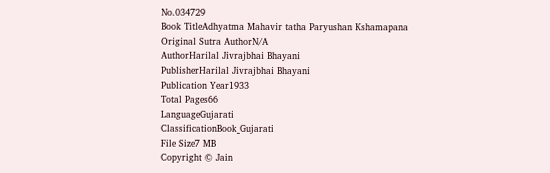No.034729
Book TitleAdhyatma Mahavir tatha Paryushan Kshamapana
Original Sutra AuthorN/A
AuthorHarilal Jivrajbhai Bhayani
PublisherHarilal Jivrajbhai Bhayani
Publication Year1933
Total Pages66
LanguageGujarati
ClassificationBook_Gujarati
File Size7 MB
Copyright © Jain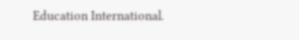Education International.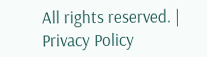All rights reserved. | Privacy Policy